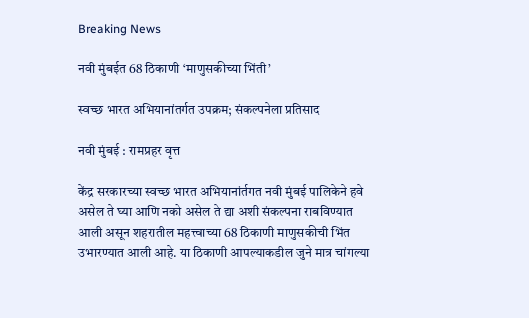Breaking News

नवी मुंबईत 68 ठिकाणी ‘माणुसकीच्या भिंती’

स्वच्छ भारत अभियानांतर्गत उपक्रम; संकल्पनेला प्रतिसाद

नवी मुंबई : रामप्रहर वृत्त

केंद्र सरकारच्या स्वच्छ भारत अभियानांर्तगत नवी मुंबई पालिकेने हवे असेल ते घ्या आणि नको असेल ते द्या अशी संकल्पना राबविण्यात आली असून शहरातील महत्त्वाच्या 68 ठिकाणी माणुसकीची भिंत उभारण्यात आली आहे. या ठिकाणी आपल्याकडील जुने मात्र चांगल्या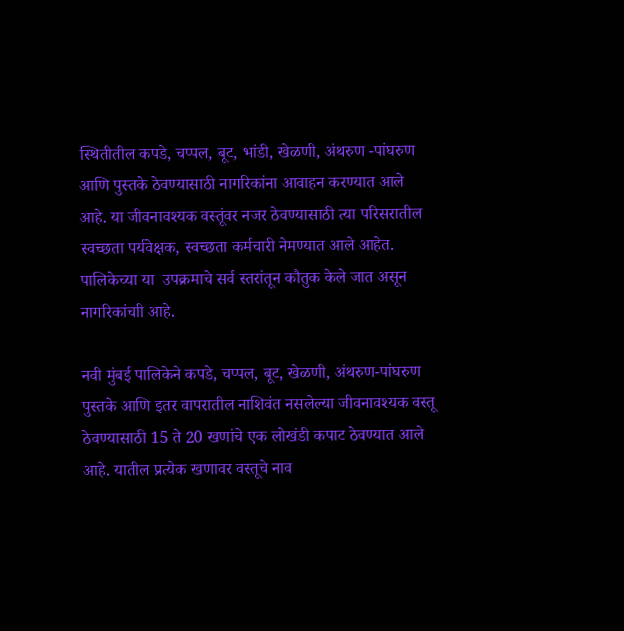स्थितीतील कपडे, चप्पल, बूट, भांडी, खेळणी, अंथरुण -पांघरुण आणि पुस्तके ठेवण्यासाठी नागरिकांना आवाहन करण्यात आले आहे. या जीवनावश्यक वस्तूंवर नजर ठेवण्यासाठी त्या परिसरातील स्वच्छता पर्यवेक्षक, स्वच्छता कर्मचारी नेमण्यात आले आहेत. पालिकेच्या या  उपक्रमाचे सर्व स्तरांतून कौतुक केले जात असून नागरिकांचाी आहे.

नवी मुंबई पालिकेने कपडे, चप्पल, बूट, खेळणी, अंथरुण-पांघरुण पुस्तके आणि इतर वापरातील नाशिवंत नसलेल्या जीवनावश्यक वस्तू ठेवण्यासाठी 15 ते 20 खणांचे एक लोखंडी कपाट ठेवण्यात आले आहे. यातील प्रत्येक खणावर वस्तूचे नाव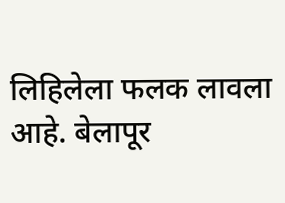लिहिलेला फलक लावला आहे. बेलापूर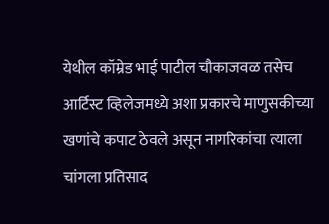येथील कॉम्रेड भाई पाटील चौकाजवळ तसेच आर्टिस्ट व्हिलेजमध्ये अशा प्रकारचे माणुसकीच्या खणांचे कपाट ठेवले असून नागरिकांचा त्याला चांगला प्रतिसाद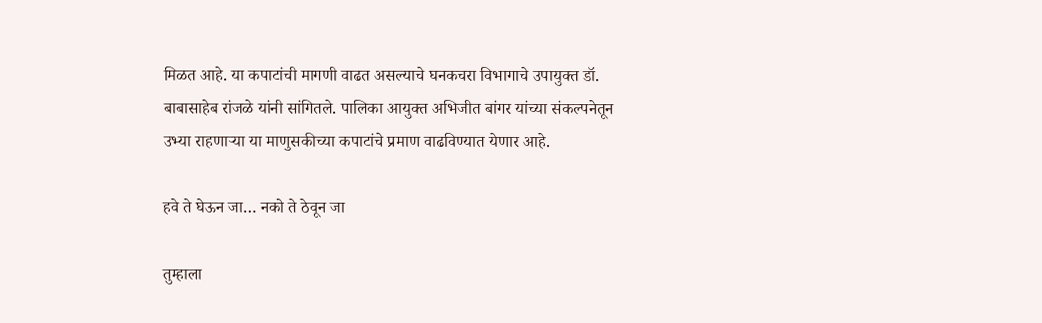मिळत आहे. या कपाटांची मागणी वाढत असल्याचे घनकचरा विभागाचे उपायुक्त डॉ. बाबासाहेब रांजळे यांनी सांगितले. पालिका आयुक्त अभिजीत बांगर यांच्या संकल्पनेतून उभ्या राहणार्‍या या माणुसकीच्या कपाटांचे प्रमाण वाढविण्यात येणार आहे.

हवे ते घेऊन जा… नको ते ठेवून जा

तुम्हाला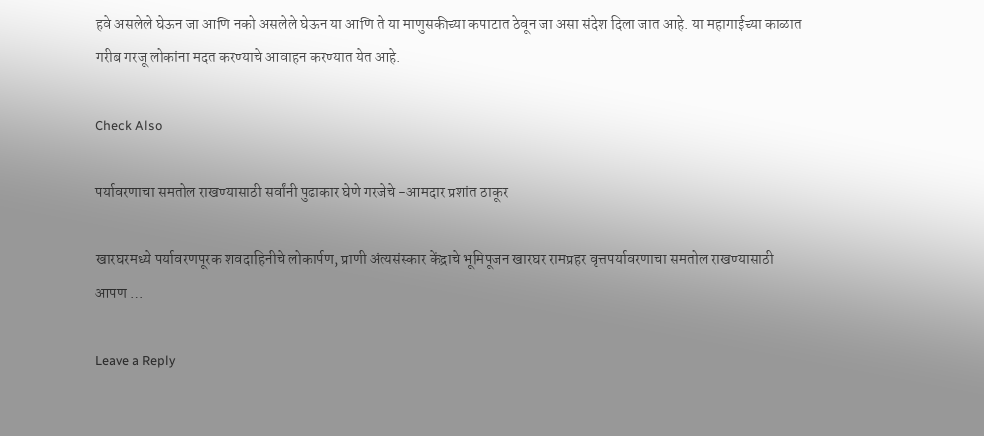हवे असलेले घेऊन जा आणि नको असलेले घेऊन या आणि ते या माणुसकीच्या कपाटात ठेवून जा असा संदेश दिला जात आहे. या महागाईच्या काळात गरीब गरजू लोकांना मदत करण्याचे आवाहन करण्यात येत आहे.

Check Also

पर्यावरणाचा समतोल राखण्यासाठी सर्वांनी पुढाकार घेणे गरजेचे -आमदार प्रशांत ठाकूर

खारघरमध्ये पर्यावरणपूरक शवदाहिनीचे लोकार्पण, प्राणी अंत्यसंस्कार केंद्राचे भूमिपूजन खारघर रामप्रहर वृत्तपर्यावरणाचा समतोल राखण्यासाठी आपण …

Leave a Reply